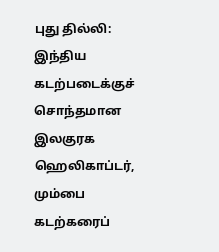புது தில்லி: இந்திய கடற்படைக்குச் சொந்தமான இலகுரக ஹெலிகாப்டர், மும்பை கடற்கரைப்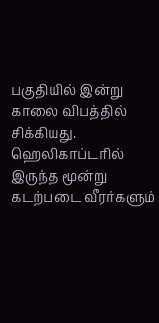பகுதியில் இன்று காலை விபத்தில் சிக்கியது.
ஹெலிகாப்டரில் இருந்த மூன்று கடற்படை வீரர்களும்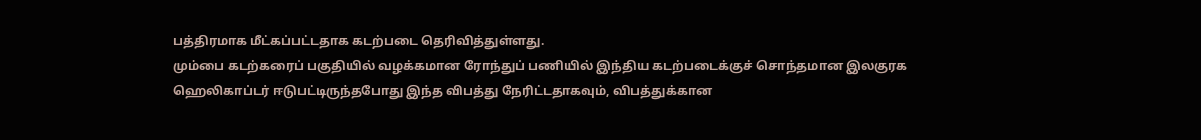பத்திரமாக மீட்கப்பட்டதாக கடற்படை தெரிவித்துள்ளது.
மும்பை கடற்கரைப் பகுதியில் வழக்கமான ரோந்துப் பணியில் இந்திய கடற்படைக்குச் சொந்தமான இலகுரக ஹெலிகாப்டர் ஈடுபட்டிருந்தபோது இந்த விபத்து நேரிட்டதாகவும், விபத்துக்கான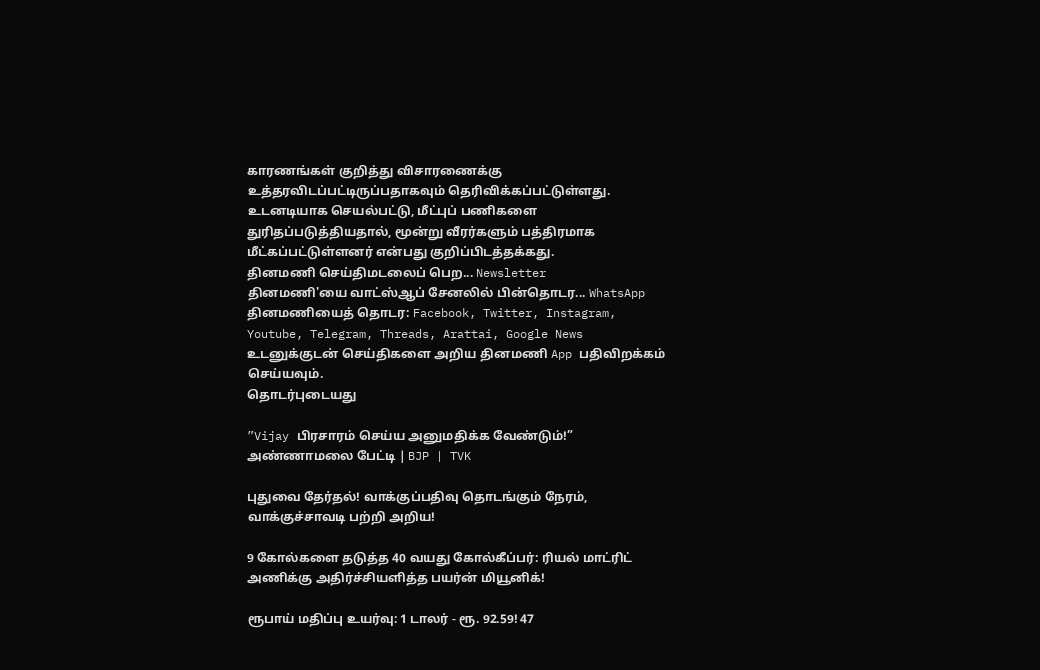காரணங்கள் குறித்து விசாரணைக்கு உத்தரவிடப்பட்டிருப்பதாகவும் தெரிவிக்கப்பட்டுள்ளது.
உடனடியாக செயல்பட்டு, மீட்புப் பணிகளை துரிதப்படுத்தியதால், மூன்று வீரர்களும் பத்திரமாக மீட்கப்பட்டுள்ளனர் என்பது குறிப்பிடத்தக்கது.
தினமணி செய்திமடலைப் பெற... Newsletter
தினமணி'யை வாட்ஸ்ஆப் சேனலில் பின்தொடர... WhatsApp
தினமணியைத் தொடர: Facebook, Twitter, Instagram, Youtube, Telegram, Threads, Arattai, Google News
உடனுக்குடன் செய்திகளை அறிய தினமணி App பதிவிறக்கம் செய்யவும்.
தொடர்புடையது

”Vijay பிரசாரம் செய்ய அனுமதிக்க வேண்டும்!” அண்ணாமலை பேட்டி | BJP | TVK

புதுவை தேர்தல்! வாக்குப்பதிவு தொடங்கும் நேரம், வாக்குச்சாவடி பற்றி அறிய!

9 கோல்களை தடுத்த 40 வயது கோல்கீப்பர்: ரியல் மாட்ரிட் அணிக்கு அதிர்ச்சியளித்த பயர்ன் மியூனிக்!

ரூபாய் மதிப்பு உயர்வு: 1 டாலர் - ரூ. 92.59! 47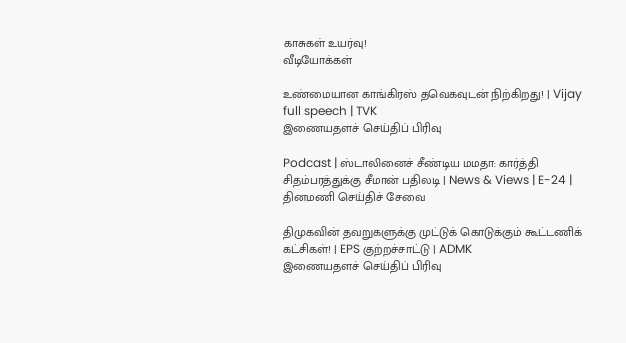காசுகள் உயர்வு!
வீடியோக்கள்

உண்மையான காங்கிரஸ் தவெகவுடன் நிற்கிறது! | Vijay full speech | TVK
இணையதளச் செய்திப் பிரிவு

Podcast | ஸ்டாலினைச் சீண்டிய மமதா: கார்த்தி சிதம்பரத்துக்கு சீமான் பதிலடி | News & Views | E-24 |
தினமணி செய்திச் சேவை

திமுகவின் தவறுகளுக்கு முட்டுக் கொடுக்கும் கூட்டணிக் கட்சிகள்! | EPS குற்றச்சாட்டு | ADMK
இணையதளச் செய்திப் பிரிவு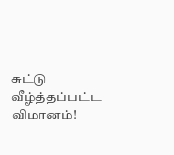சுட்டு வீழ்த்தப்பட்ட விமானம்!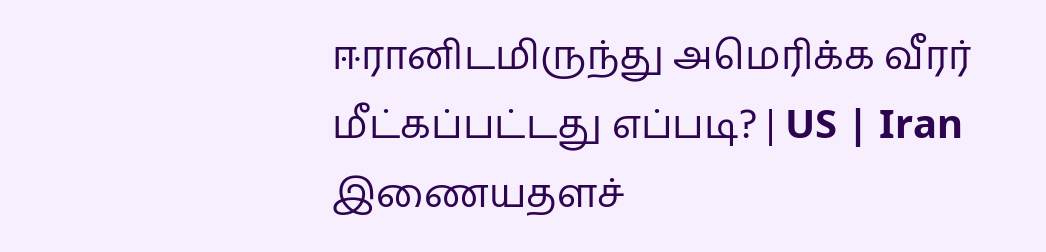ஈரானிடமிருந்து அமெரிக்க வீரர் மீட்கப்பட்டது எப்படி? | US | Iran
இணையதளச்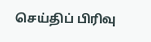செய்திப் பிரிவு